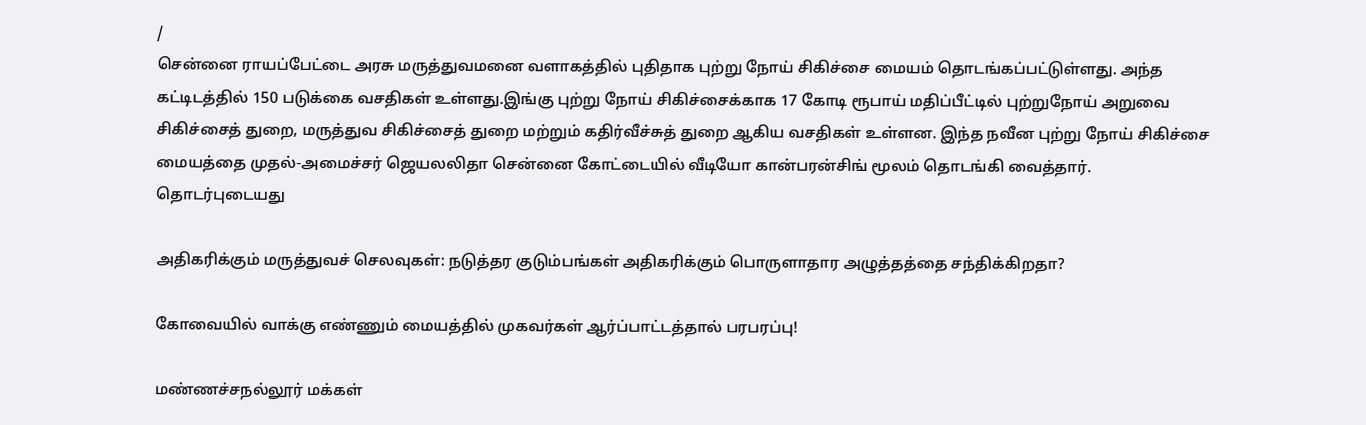/
சென்னை ராயப்பேட்டை அரசு மருத்துவமனை வளாகத்தில் புதிதாக புற்று நோய் சிகிச்சை மையம் தொடங்கப்பட்டுள்ளது. அந்த கட்டிடத்தில் 150 படுக்கை வசதிகள் உள்ளது.இங்கு புற்று நோய் சிகிச்சைக்காக 17 கோடி ரூபாய் மதிப்பீட்டில் புற்றுநோய் அறுவை சிகிச்சைத் துறை, மருத்துவ சிகிச்சைத் துறை மற்றும் கதிர்வீச்சுத் துறை ஆகிய வசதிகள் உள்ளன. இந்த நவீன புற்று நோய் சிகிச்சை மையத்தை முதல்-அமைச்சர் ஜெயலலிதா சென்னை கோட்டையில் வீடியோ கான்பரன்சிங் மூலம் தொடங்கி வைத்தார்.
தொடர்புடையது

அதிகரிக்கும் மருத்துவச் செலவுகள்: நடுத்தர குடும்பங்கள் அதிகரிக்கும் பொருளாதார அழுத்தத்தை சந்திக்கிறதா?

கோவையில் வாக்கு எண்ணும் மையத்தில் முகவர்கள் ஆர்ப்பாட்டத்தால் பரபரப்பு!

மண்ணச்சநல்லூர் மக்கள்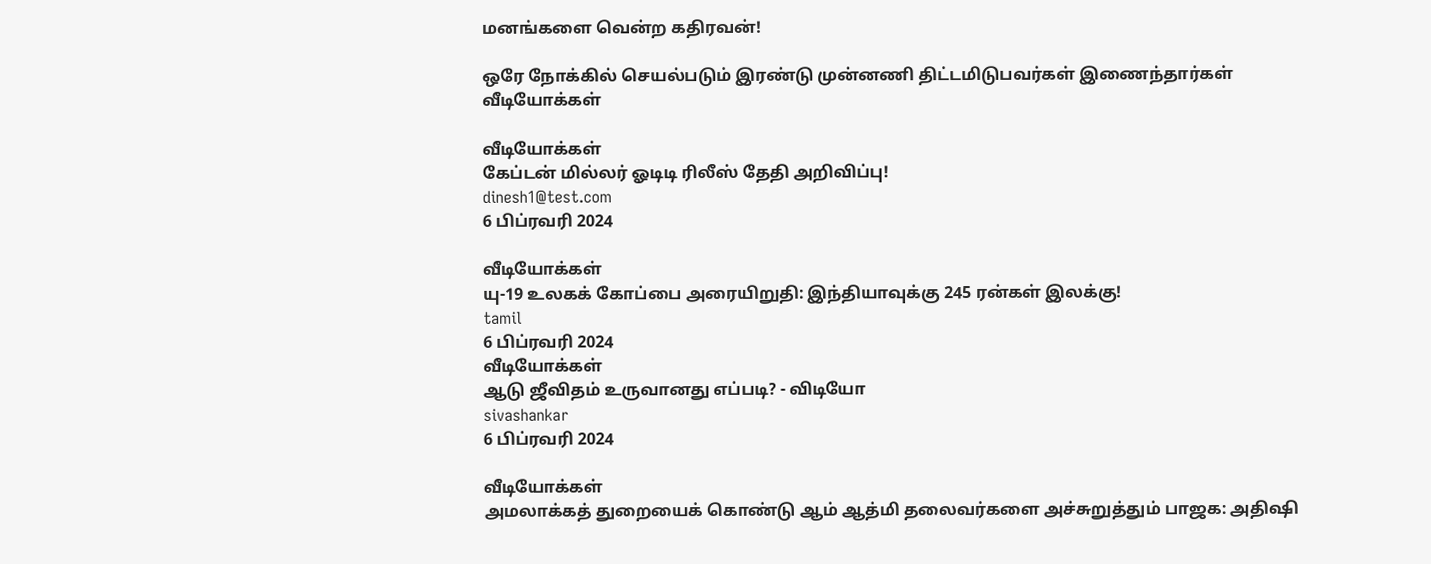மனங்களை வென்ற கதிரவன்!

ஒரே நோக்கில் செயல்படும் இரண்டு முன்னணி திட்டமிடுபவர்கள் இணைந்தார்கள்
வீடியோக்கள்

வீடியோக்கள்
கேப்டன் மில்லர் ஓடிடி ரிலீஸ் தேதி அறிவிப்பு!
dinesh1@test.com
6 பிப்ரவரி 2024

வீடியோக்கள்
யு-19 உலகக் கோப்பை அரையிறுதி: இந்தியாவுக்கு 245 ரன்கள் இலக்கு!
tamil
6 பிப்ரவரி 2024
வீடியோக்கள்
ஆடு ஜீவிதம் உருவானது எப்படி? - விடியோ
sivashankar
6 பிப்ரவரி 2024

வீடியோக்கள்
அமலாக்கத் துறையைக் கொண்டு ஆம் ஆத்மி தலைவர்களை அச்சுறுத்தும் பாஜக: அதிஷி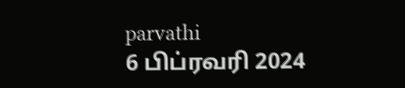parvathi
6 பிப்ரவரி 2024